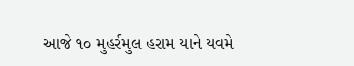આજે ૧૦ મુહર્રમુલ હરામ યાને યવમે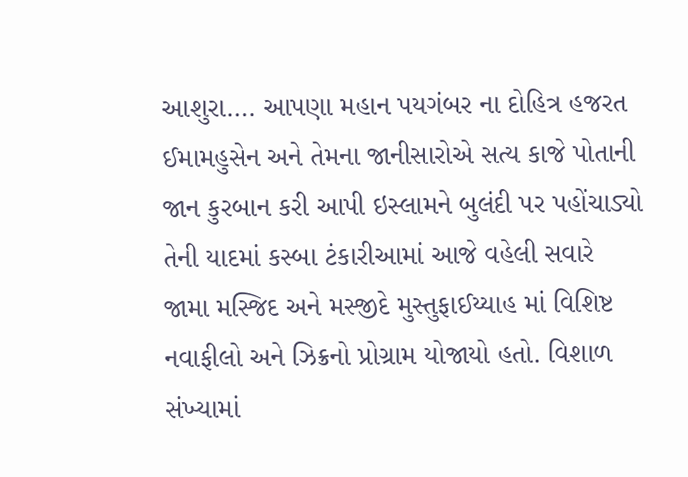આશુરા…. આપણા મહાન પયગંબર ના દોહિત્ર હજરત ઈમામહુસેન અને તેમના જાનીસારોએ સત્ય કાજે પોતાની જાન કુરબાન કરી આપી ઇસ્લામને બુલંદી પર પહોંચાડ્યો તેની યાદમાં કસ્બા ટંકારીઆમાં આજે વહેલી સવારે જામા મસ્જિદ અને મસ્જીદે મુસ્તુફાઈય્યાહ માં વિશિષ્ટ નવાફીલો અને ઝિક્રનો પ્રોગ્રામ યોજાયો હતો. વિશાળ સંખ્યામાં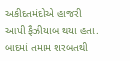અકીદતમંદોએ હાજરી આપી ફૈઝીયાબ થયા હતા. બાદમાં તમામ શરબતથી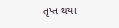તૃપ્ત થયા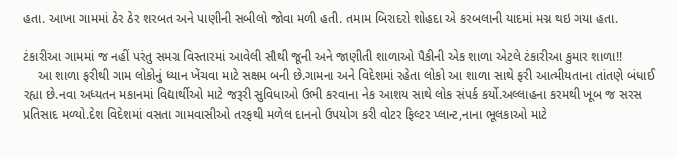હતા. આખા ગામમાં ઠેર ઠેર શરબત અને પાણીની સબીલો જોવા મળી હતી. તમામ બિરાદરો શોહદા એ કરબલાની યાદમાં મગ્ન થઇ ગયા હતા.

ટંકારીઆ ગામમાં જ નહીં પરંતુ સમગ્ર વિસ્તારમાં આવેલી સૌથી જૂની અને જાણીતી શાળાઓ પૈકીની એક શાળા એટલે ટંકારીઆ કુમાર શાળા!!
    આ શાળા ફરીથી ગામ લોકોનું ધ્યાન ખેંચવા માટે સક્ષમ બની છે.ગામના અને વિદેશમાં રહેતા લોકો આ શાળા સાથે ફરી આત્મીયતાના તાંતણે બંધાઈ રહ્યા છે.નવા અધ્યતન મકાનમાં વિદ્યાર્થીઓ માટે જરૂરી સુવિધાઓ ઉભી કરવાના નેક આશય સાથે લોક સંપર્ક કર્યો.અલ્લાહના કરમથી ખૂબ જ સરસ પ્રતિસાદ મળ્યો.દેશ વિદેશમાં વસતા ગામવાસીઓ તરફથી મળેલ દાનનો ઉપયોગ કરી વોટર ફિલ્ટર પ્લાન્ટ,નાના ભૂલકાઓ માટે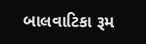બાલવાટિકા રૂમ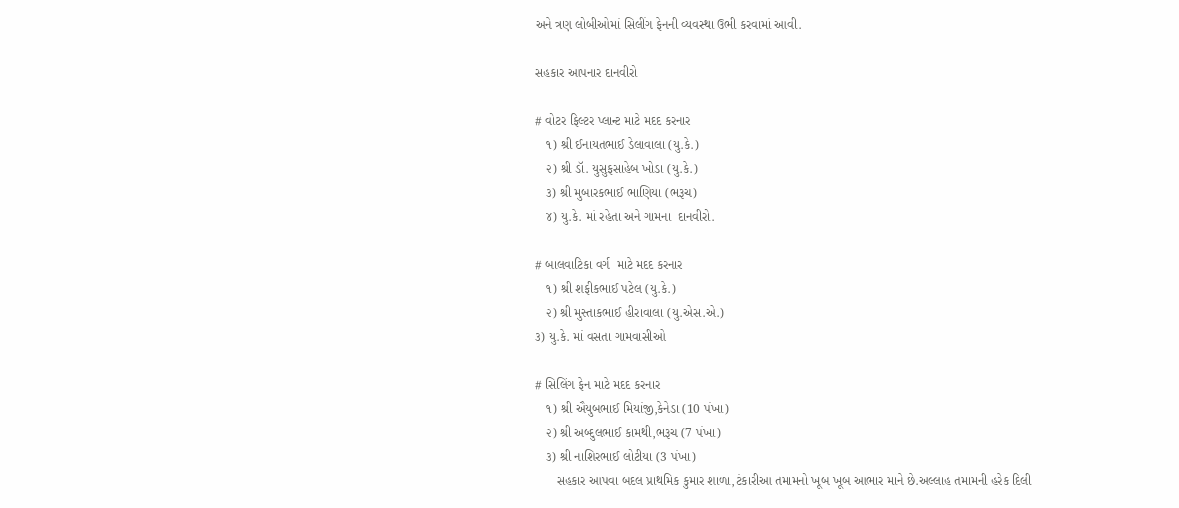અને ત્રણ લોબીઓમાં સિલીંગ ફેનની વ્યવસ્થા ઉભી કરવામાં આવી.

સહકાર આપનાર દાનવીરો

# વોટર ફિલ્ટર પ્લાન્ટ માટે મદદ કરનાર
   ૧) શ્રી ઈનાયતભાઈ ડેલાવાલા (યુ.કે.)
   ૨) શ્રી ડૉ. યુસુફસાહેબ ખોડા (યુ.કે.)
   ૩) શ્રી મુબારકભાઈ ભાણિયા (ભરૂચ)
   ૪) યુ.કે. માં રહેતા અને ગામના  દાનવીરો.

# બાલવાટિકા વર્ગ  માટે મદદ કરનાર
   ૧) શ્રી શફીકભાઈ પટેલ (યુ.કે.)
   ૨) શ્રી મુસ્તાકભાઈ હીરાવાલા (યુ.એસ.એ.)
૩) યુ.કે. માં વસતા ગામવાસીઓ

# સિલિંગ ફેન માટે મદદ કરનાર
   ૧) શ્રી ઐયુબભાઈ મિયાંજી,કેનેડા (10 પંખા)
   ૨) શ્રી અબ્દુલભાઈ કામથી,ભરૂચ (7 પંખા)
   ૩) શ્રી નાશિરભાઈ લોટીયા (3 પંખા)
      સહકાર આપવા બદલ પ્રાથમિક કુમાર શાળા,ટંકારીઆ તમામનો ખૂબ ખૂબ આભાર માને છે.અલ્લાહ તમામની હરેક દિલી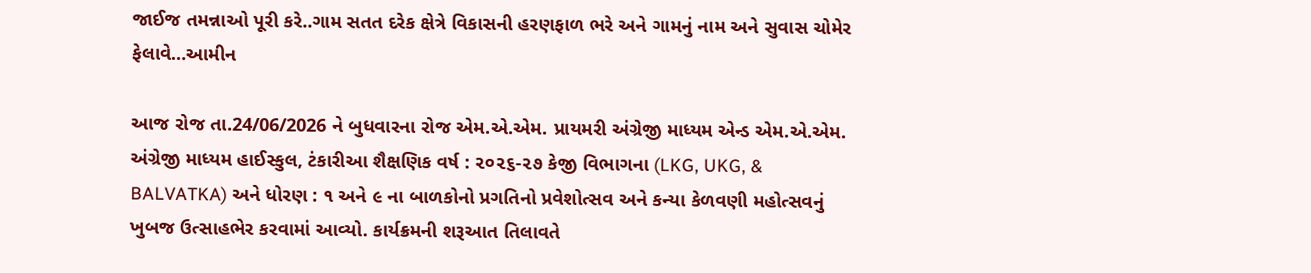જાઈજ તમન્નાઓ પૂરી કરે..ગામ સતત દરેક ક્ષેત્રે વિકાસની હરણફાળ ભરે અને ગામનું નામ અને સુવાસ ચોમેર ફેલાવે…આમીન

આજ રોજ તા.24/06/2026 ને બુધવારના રોજ એમ.એ.એમ. પ્રાયમરી અંગ્રેજી માધ્યમ એન્ડ એમ.એ.એમ. અંગ્રેજી માધ્યમ હાઈસ્કુલ, ટંકારીઆ શૈક્ષણિક વર્ષ : ૨૦૨૬-૨૭ કેજી વિભાગના (LKG, UKG, & BALVATKA) અને ધોરણ : ૧ અને ૯ ના બાળકોનો પ્રગતિનો પ્રવેશોત્સવ અને કન્યા કેળવણી મહોત્સવનું ખુબજ ઉત્સાહભેર કરવામાં આવ્યો. કાર્યક્રમની શરૂઆત તિલાવતે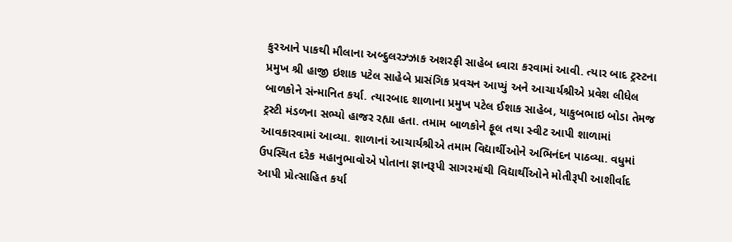કુરઆને પાકથી મૌલાના અબ્દુલરઝ્ઝાક અશરફી સાહેબ ધ્વારા કરવામાં આવી. ત્યાર બાદ ટ્રસ્ટના પ્રમુખ શ્રી હાજી ઇશાક પટેલ સાહેબે પ્રાસંગિક પ્રવચન આપ્યું અને આચાર્યશ્રીએ પ્રવેશ લીધેલ બાળકોને સંન્માનિત કર્યા. ત્યારબાદ શાળાના પ્રમુખ પટેલ ઈશાક સાહેબ, યાકુબભાઇ બોડા તેમજ ટ્રસ્ટી મંડળના સભ્યો હાજર રહ્યા હતા. તમામ બાળકોને ફૂલ તથા સ્વીટ આપી શાળામાં આવકારવામાં આવ્યા. શાળાનાં આચાર્યશ્રીએ તમામ વિદ્યાર્થીઓને અભિનંદન પાઠવ્યા. વધુમાં ઉપસ્થિત દરેક મહાનુભાવોએ પોતાના જ્ઞાનરૂપી સાગરમાંથી વિદ્યાર્થીઓને મોતીરૂપી આશીર્વાદ આપી પ્રોત્સાહિત કર્યા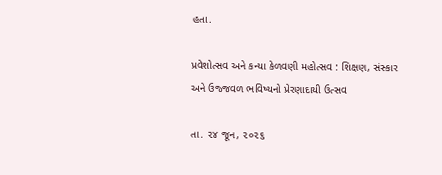હતા.

પ્રવેશોત્સવ અને કન્યા કેળવણી મહોત્સવ : શિક્ષણ, સંસ્કાર અને ઉજ્જવળ ભવિષ્યનો પ્રેરણાદાયી ઉત્સવ

તા. ૨૪ જૂન, ૨૦૨૬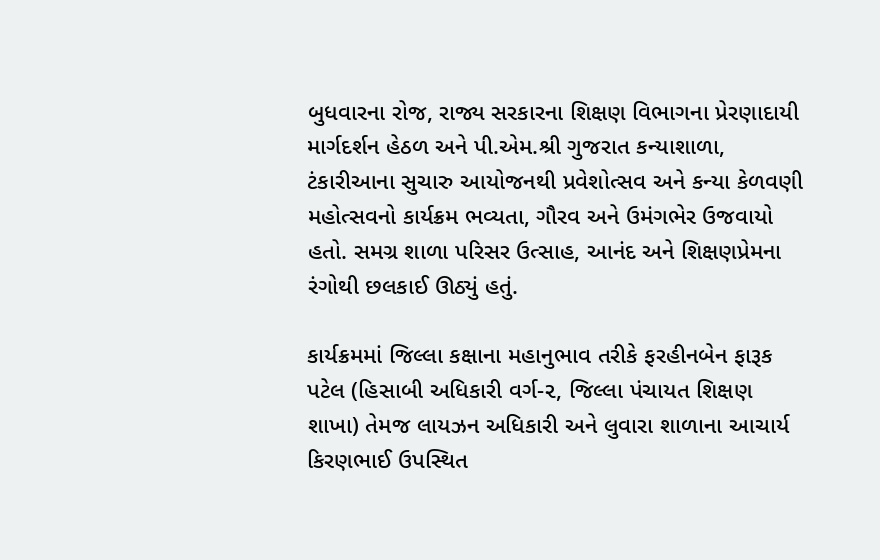બુધવારના રોજ, રાજ્ય સરકારના શિક્ષણ વિભાગના પ્રેરણાદાયી માર્ગદર્શન હેઠળ અને પી.એમ.શ્રી ગુજરાત કન્યાશાળા, ટંકારીઆના સુચારુ આયોજનથી પ્રવેશોત્સવ અને કન્યા કેળવણી મહોત્સવનો કાર્યક્રમ ભવ્યતા, ગૌરવ અને ઉમંગભેર ઉજવાયો હતો. સમગ્ર શાળા પરિસર ઉત્સાહ, આનંદ અને શિક્ષણપ્રેમના રંગોથી છલકાઈ ઊઠ્યું હતું.

કાર્યક્રમમાં જિલ્લા કક્ષાના મહાનુભાવ તરીકે ફરહીનબેન ફારૂક પટેલ (હિસાબી અધિકારી વર્ગ-૨, જિલ્લા પંચાયત શિક્ષણ શાખા) તેમજ લાયઝન અધિકારી અને લુવારા શાળાના આચાર્ય કિરણભાઈ ઉપસ્થિત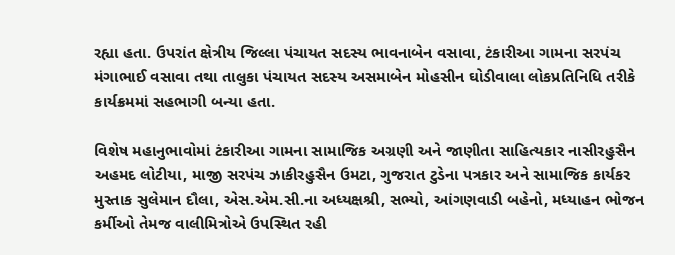રહ્યા હતા. ઉપરાંત ક્ષેત્રીય જિલ્લા પંચાયત સદસ્ય ભાવનાબેન વસાવા, ટંકારીઆ ગામના સરપંચ મંગાભાઈ વસાવા તથા તાલુકા પંચાયત સદસ્ય અસમાબેન મોહસીન ઘોડીવાલા લોકપ્રતિનિધિ તરીકે કાર્યક્રમમાં સહભાગી બન્યા હતા.

વિશેષ મહાનુભાવોમાં ટંકારીઆ ગામના સામાજિક અગ્રણી અને જાણીતા સાહિત્યકાર નાસીરહુસૈન અહમદ લોટીયા, માજી સરપંચ ઝાકીરહુસૈન ઉમટા, ગુજરાત ટુડેના પત્રકાર અને સામાજિક કાર્યકર મુસ્તાક સુલેમાન દૌલા, એસ.એમ.સી.ના અધ્યક્ષશ્રી, સભ્યો, આંગણવાડી બહેનો, મધ્યાહન ભોજન કર્મીઓ તેમજ વાલીમિત્રોએ ઉપસ્થિત રહી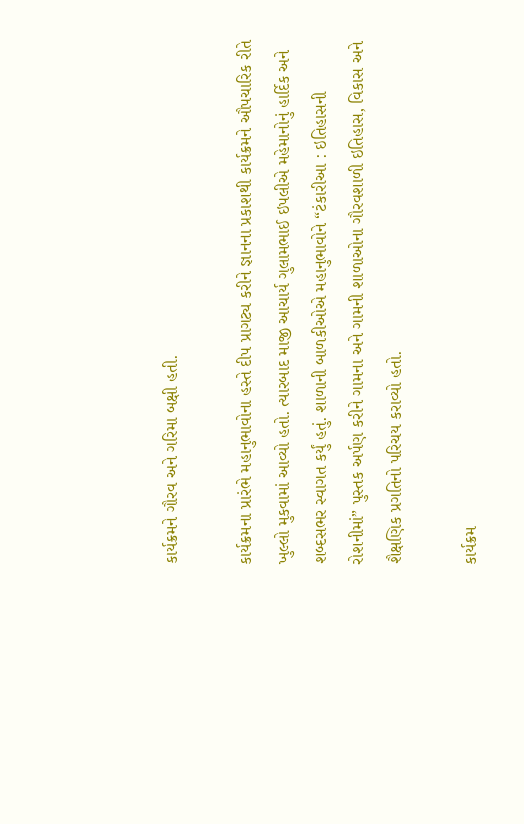કાર્યક્રમને ગૌરવ અને ગરિમા બક્ષી હતી.

કાર્યક્રમના પ્રારંભે મહાનુભાવોના હસ્તે દીપ પ્રાગટ્ય કરીને જ્ઞાનના પ્રકાશથી કાર્યક્રમને ઔપચારિક રીતે ખુલ્લો મુકવામાં આવ્યો હતો. ત્યારબાદ માજી આચાર્ય ગુલામભાઈ ઇપલીએ મહેમાનોનું હાર્દિક અને શબ્દસભર સ્વાગત કર્યું હતું. શાળાની બાળકીઓએ મહાનુભાવોને “ટંકારીઆ : ઇતિહાસની રોશનીમાં” પુસ્તક અર્પણ કરીને ગામના અને ગામની શાળાઓના ગૌરવશાળી ઇતિહાસ, વિકાસ અને શૈક્ષણિક પ્રગતિનો પરિચય કરાવ્યો હતો.

કાર્યક્રમ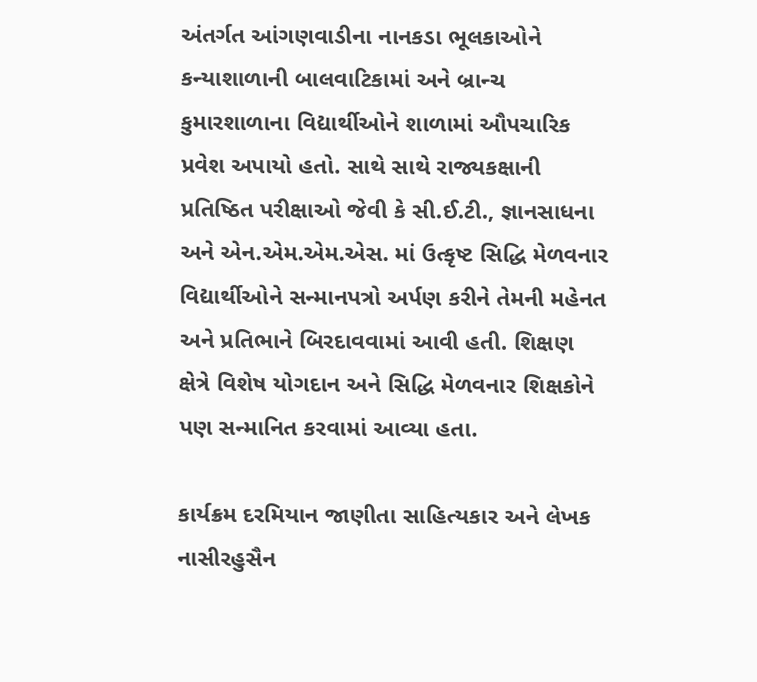અંતર્ગત આંગણવાડીના નાનકડા ભૂલકાઓને કન્યાશાળાની બાલવાટિકામાં અને બ્રાન્ચ કુમારશાળાના વિદ્યાર્થીઓને શાળામાં ઔપચારિક પ્રવેશ અપાયો હતો. સાથે સાથે રાજ્યકક્ષાની પ્રતિષ્ઠિત પરીક્ષાઓ જેવી કે સી.ઈ.ટી., જ્ઞાનસાધના અને એન.એમ.એમ.એસ. માં ઉત્કૃષ્ટ સિદ્ધિ મેળવનાર વિદ્યાર્થીઓને સન્માનપત્રો અર્પણ કરીને તેમની મહેનત અને પ્રતિભાને બિરદાવવામાં આવી હતી. શિક્ષણ ક્ષેત્રે વિશેષ યોગદાન અને સિદ્ધિ મેળવનાર શિક્ષકોને પણ સન્માનિત કરવામાં આવ્યા હતા.

કાર્યક્રમ દરમિયાન જાણીતા સાહિત્યકાર અને લેખક નાસીરહુસૈન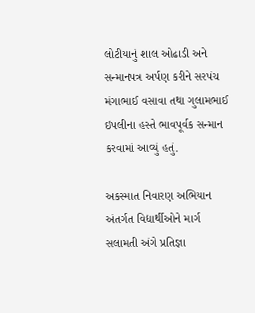લોટીયાનું શાલ ઓઢાડી અને સન્માનપત્ર અર્પણ કરીને સરપંચ મંગાભાઈ વસાવા તથા ગુલામભાઈ ઇપલીના હસ્તે ભાવપૂર્વક સન્માન કરવામાં આવ્યું હતું.

અકસ્માત નિવારણ અભિયાન અંતર્ગત વિદ્યાર્થીઓને માર્ગ સલામતી અંગે પ્રતિજ્ઞા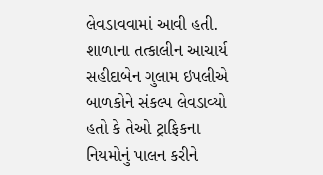લેવડાવવામાં આવી હતી. શાળાના તત્કાલીન આચાર્ય સહીદાબેન ગુલામ ઇપલીએ બાળકોને સંકલ્પ લેવડાવ્યો હતો કે તેઓ ટ્રાફિકના નિયમોનું પાલન કરીને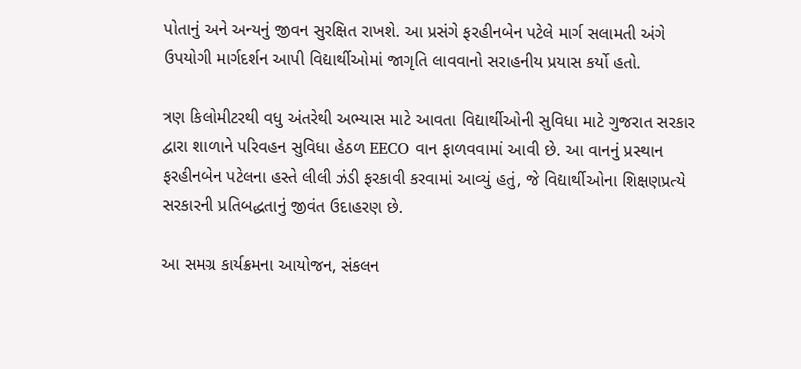પોતાનું અને અન્યનું જીવન સુરક્ષિત રાખશે. આ પ્રસંગે ફરહીનબેન પટેલે માર્ગ સલામતી અંગે ઉપયોગી માર્ગદર્શન આપી વિદ્યાર્થીઓમાં જાગૃતિ લાવવાનો સરાહનીય પ્રયાસ કર્યો હતો.

ત્રણ કિલોમીટરથી વધુ અંતરેથી અભ્યાસ માટે આવતા વિદ્યાર્થીઓની સુવિધા માટે ગુજરાત સરકાર દ્વારા શાળાને પરિવહન સુવિધા હેઠળ EECO વાન ફાળવવામાં આવી છે. આ વાનનું પ્રસ્થાન ફરહીનબેન પટેલના હસ્તે લીલી ઝંડી ફરકાવી કરવામાં આવ્યું હતું, જે વિદ્યાર્થીઓના શિક્ષણપ્રત્યે સરકારની પ્રતિબદ્ધતાનું જીવંત ઉદાહરણ છે.

આ સમગ્ર કાર્યક્રમના આયોજન, સંકલન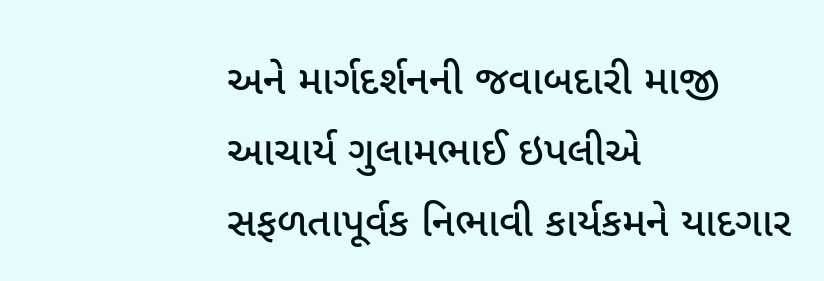અને માર્ગદર્શનની જવાબદારી માજી આચાર્ય ગુલામભાઈ ઇપલીએ સફળતાપૂર્વક નિભાવી કાર્યકમને યાદગાર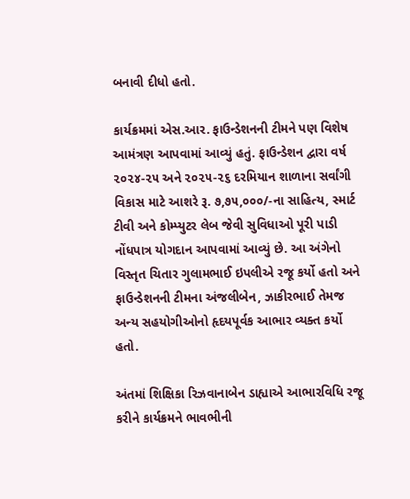બનાવી દીધો હતો.

કાર્યક્રમમાં એસ.આર. ફાઉન્ડેશનની ટીમને પણ વિશેષ આમંત્રણ આપવામાં આવ્યું હતું. ફાઉન્ડેશન દ્વારા વર્ષ ૨૦૨૪-૨૫ અને ૨૦૨૫-૨૬ દરમિયાન શાળાના સર્વાંગી વિકાસ માટે આશરે રૂ. ૭,૭૫,૦૦૦/-ના સાહિત્ય, સ્માર્ટ ટીવી અને કોમ્પ્યુટર લેબ જેવી સુવિધાઓ પૂરી પાડી નોંધપાત્ર યોગદાન આપવામાં આવ્યું છે. આ અંગેનો વિસ્તૃત ચિતાર ગુલામભાઈ ઇપલીએ રજૂ કર્યો હતો અને ફાઉન્ડેશનની ટીમના અંજલીબેન, ઝાકીરભાઈ તેમજ અન્ય સહયોગીઓનો હૃદયપૂર્વક આભાર વ્યક્ત કર્યો હતો.

અંતમાં શિક્ષિકા રિઝવાનાબેન ડાહ્યાએ આભારવિધિ રજૂ કરીને કાર્યક્રમને ભાવભીની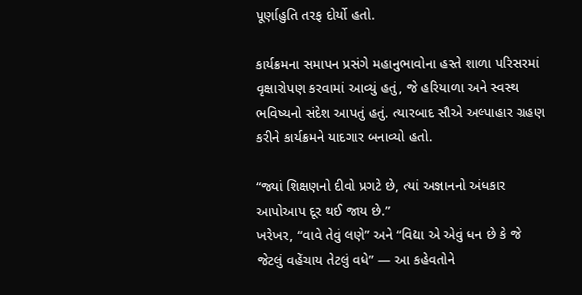પૂર્ણાહુતિ તરફ દોર્યો હતો.

કાર્યક્રમના સમાપન પ્રસંગે મહાનુભાવોના હસ્તે શાળા પરિસરમાં વૃક્ષારોપણ કરવામાં આવ્યું હતું, જે હરિયાળા અને સ્વસ્થ ભવિષ્યનો સંદેશ આપતું હતું. ત્યારબાદ સૌએ અલ્પાહાર ગ્રહણ કરીને કાર્યક્રમને યાદગાર બનાવ્યો હતો.

“જ્યાં શિક્ષણનો દીવો પ્રગટે છે, ત્યાં અજ્ઞાનનો અંધકાર આપોઆપ દૂર થઈ જાય છે.”
ખરેખર, “વાવે તેવું લણે” અને “વિદ્યા એ એવું ધન છે કે જે જેટલું વહેંચાય તેટલું વધે” — આ કહેવતોને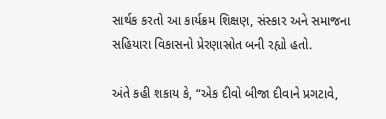સાર્થક કરતો આ કાર્યક્રમ શિક્ષણ, સંસ્કાર અને સમાજના સહિયારા વિકાસનો પ્રેરણાસ્રોત બની રહ્યો હતો.

અંતે કહી શકાય કે, “એક દીવો બીજા દીવાને પ્રગટાવે,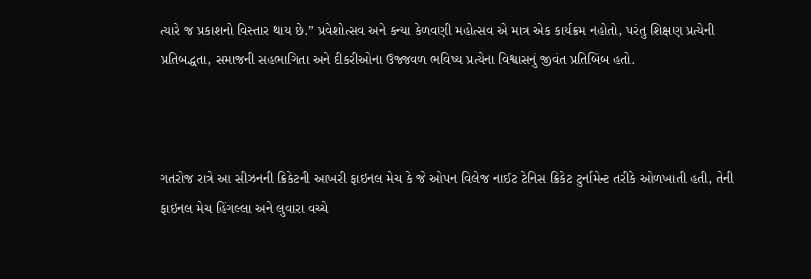ત્યારે જ પ્રકાશનો વિસ્તાર થાય છે.” પ્રવેશોત્સવ અને કન્યા કેળવણી મહોત્સવ એ માત્ર એક કાર્યક્રમ નહોતો, પરંતુ શિક્ષણ પ્રત્યેની પ્રતિબદ્ધતા, સમાજની સહભાગિતા અને દીકરીઓના ઉજ્જવળ ભવિષ્ય પ્રત્યેના વિશ્વાસનું જીવંત પ્રતિબિંબ હતો.



ગતરોજ રાત્રે આ સીઝનની ક્રિકેટની આખરી ફાઇનલ મેચ કે જે ઓપન વિલેજ નાઈટ ટેનિસ ક્રિકેટ ટુર્નામેન્ટ તરીકે ઓળખાતી હતી, તેની ફાઇનલ મેચ હિંગલ્લા અને લુવારા વચ્ચે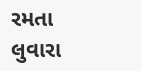રમતા લુવારા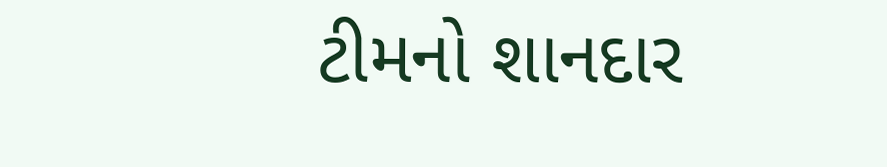ટીમનો શાનદાર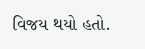વિજય થયો હતો.